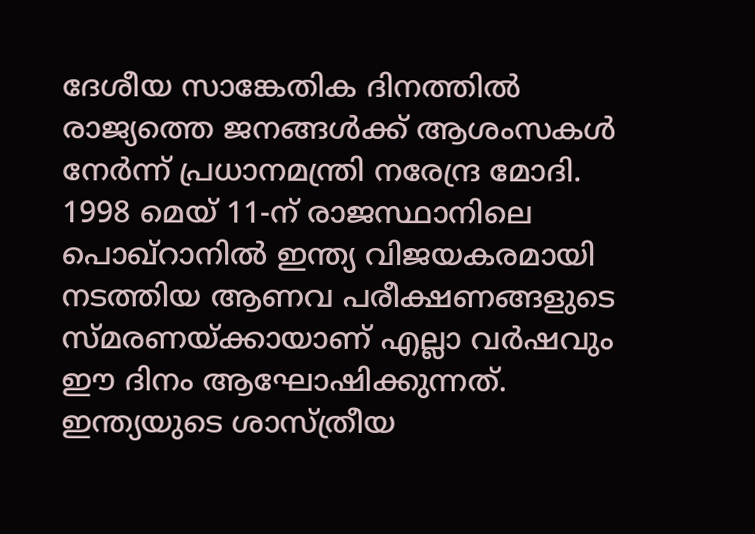ദേശീയ സാങ്കേതിക ദിനത്തിൽ രാജ്യത്തെ ജനങ്ങൾക്ക് ആശംസകൾ നേർന്ന് പ്രധാനമന്ത്രി നരേന്ദ്ര മോദി. 1998 മെയ് 11-ന് രാജസ്ഥാനിലെ പൊഖ്റാനിൽ ഇന്ത്യ വിജയകരമായി നടത്തിയ ആണവ പരീക്ഷണങ്ങളുടെ സ്മരണയ്ക്കായാണ് എല്ലാ വർഷവും ഈ ദിനം ആഘോഷിക്കുന്നത്. ഇന്ത്യയുടെ ശാസ്ത്രീയ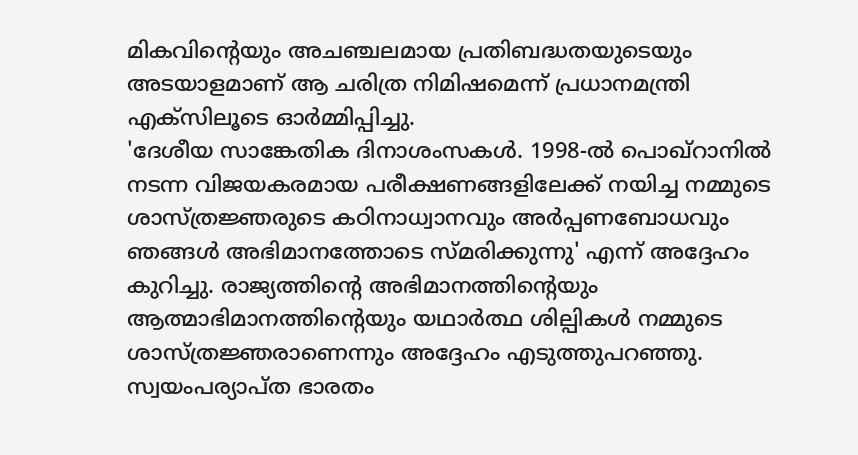മികവിന്റെയും അചഞ്ചലമായ പ്രതിബദ്ധതയുടെയും അടയാളമാണ് ആ ചരിത്ര നിമിഷമെന്ന് പ്രധാനമന്ത്രി എക്സിലൂടെ ഓർമ്മിപ്പിച്ചു.
'ദേശീയ സാങ്കേതിക ദിനാശംസകൾ. 1998-ൽ പൊഖ്റാനിൽ നടന്ന വിജയകരമായ പരീക്ഷണങ്ങളിലേക്ക് നയിച്ച നമ്മുടെ ശാസ്ത്രജ്ഞരുടെ കഠിനാധ്വാനവും അർപ്പണബോധവും ഞങ്ങൾ അഭിമാനത്തോടെ സ്മരിക്കുന്നു' എന്ന് അദ്ദേഹം കുറിച്ചു. രാജ്യത്തിന്റെ അഭിമാനത്തിന്റെയും ആത്മാഭിമാനത്തിന്റെയും യഥാർത്ഥ ശില്പികൾ നമ്മുടെ ശാസ്ത്രജ്ഞരാണെന്നും അദ്ദേഹം എടുത്തുപറഞ്ഞു.
സ്വയംപര്യാപ്ത ഭാരതം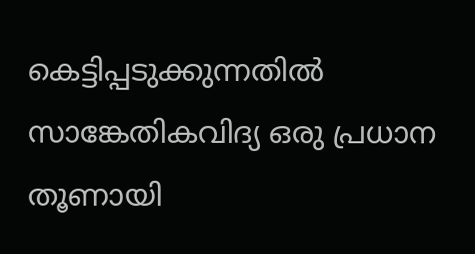കെട്ടിപ്പടുക്കുന്നതിൽ സാങ്കേതികവിദ്യ ഒരു പ്രധാന തൂണായി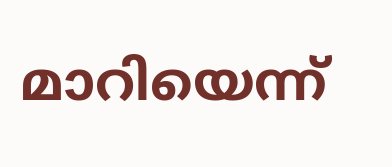മാറിയെന്ന്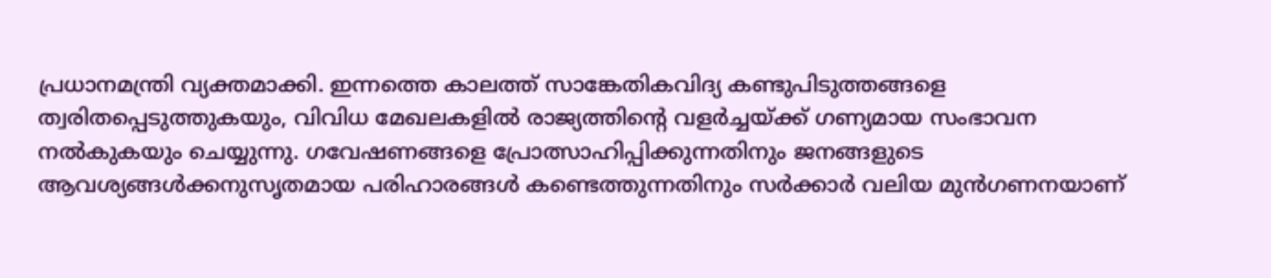പ്രധാനമന്ത്രി വ്യക്തമാക്കി. ഇന്നത്തെ കാലത്ത് സാങ്കേതികവിദ്യ കണ്ടുപിടുത്തങ്ങളെ ത്വരിതപ്പെടുത്തുകയും, വിവിധ മേഖലകളിൽ രാജ്യത്തിന്റെ വളർച്ചയ്ക്ക് ഗണ്യമായ സംഭാവന നൽകുകയും ചെയ്യുന്നു. ഗവേഷണങ്ങളെ പ്രോത്സാഹിപ്പിക്കുന്നതിനും ജനങ്ങളുടെ ആവശ്യങ്ങൾക്കനുസൃതമായ പരിഹാരങ്ങൾ കണ്ടെത്തുന്നതിനും സർക്കാർ വലിയ മുൻഗണനയാണ്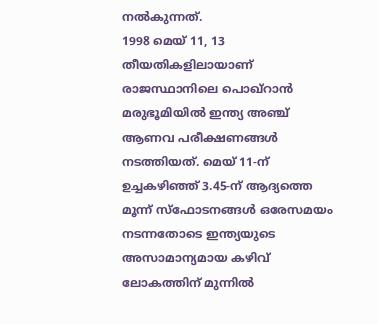നൽകുന്നത്.
1998 മെയ് 11, 13 തീയതികളിലായാണ് രാജസ്ഥാനിലെ പൊഖ്റാൻ മരുഭൂമിയിൽ ഇന്ത്യ അഞ്ച് ആണവ പരീക്ഷണങ്ങൾ നടത്തിയത്. മെയ് 11-ന് ഉച്ചകഴിഞ്ഞ് 3.45-ന് ആദ്യത്തെ മൂന്ന് സ്ഫോടനങ്ങൾ ഒരേസമയം നടന്നതോടെ ഇന്ത്യയുടെ അസാമാന്യമായ കഴിവ് ലോകത്തിന് മുന്നിൽ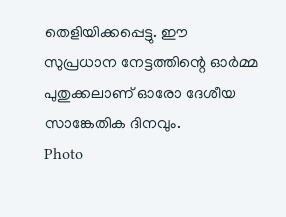തെളിയിക്കപ്പെട്ടു. ഈ സുപ്രധാന നേട്ടത്തിന്റെ ഓർമ്മ പുതുക്കലാണ് ഓരോ ദേശീയ സാങ്കേതിക ദിനവും.
Photo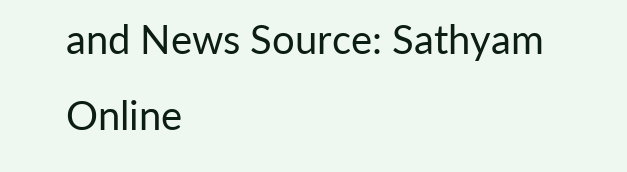and News Source: Sathyam Online